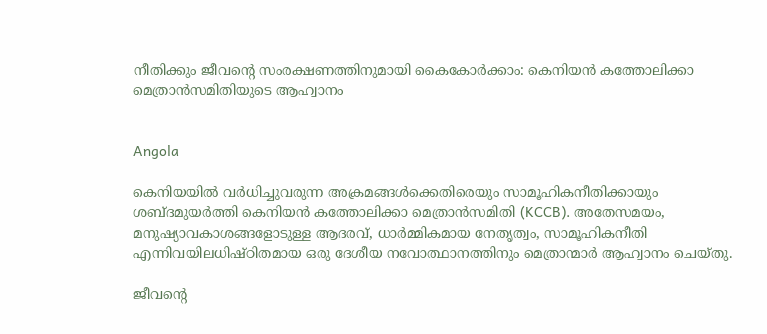നീതിക്കും ജീവന്റെ സംരക്ഷണത്തിനുമായി കൈകോർക്കാം: കെനിയൻ കത്തോലിക്കാ മെത്രാൻസമിതിയുടെ ആഹ്വാനം


Angola

കെനിയയിൽ വർധിച്ചുവരുന്ന അക്രമങ്ങൾക്കെതിരെയും സാമൂഹികനീതിക്കായും ശബ്ദമുയർത്തി കെനിയൻ കത്തോലിക്കാ മെത്രാൻസമിതി (KCCB). അതേസമയം, മനുഷ്യാവകാശങ്ങളോടുള്ള ആദരവ്, ധാർമ്മികമായ നേതൃത്വം, സാമൂഹികനീതി എന്നിവയിലധിഷ്ഠിതമായ ഒരു ദേശീയ നവോത്ഥാനത്തിനും മെത്രാന്മാർ ആഹ്വാനം ചെയ്തു.

ജീവന്റെ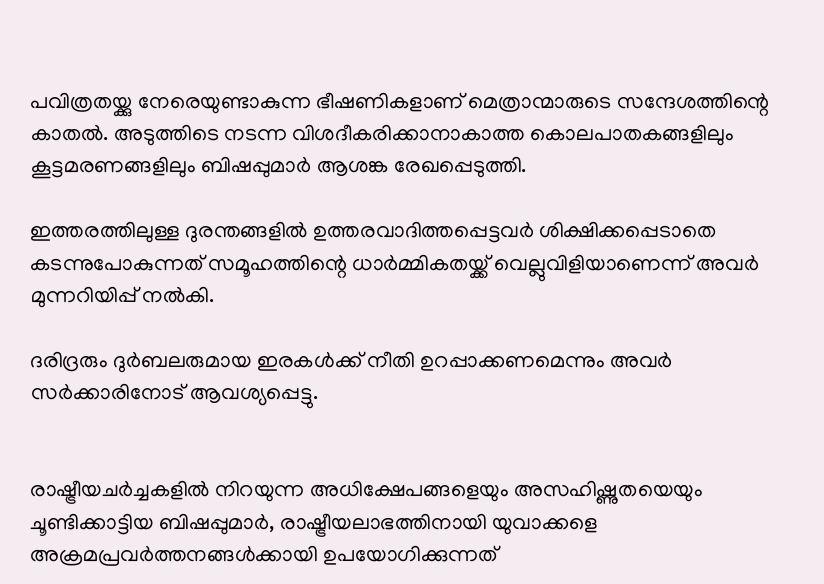പവിത്രതയ്ക്കു നേരെയുണ്ടാകുന്ന ഭീഷണികളാണ് മെത്രാന്മാരുടെ സന്ദേശത്തിന്റെ കാതൽ. അടുത്തിടെ നടന്ന വിശദീകരിക്കാനാകാത്ത കൊലപാതകങ്ങളിലും കൂട്ടമരണങ്ങളിലും ബിഷപ്പുമാർ ആശങ്ക രേഖപ്പെടുത്തി.

ഇത്തരത്തിലുള്ള ദുരന്തങ്ങളിൽ ഉത്തരവാദിത്തപ്പെട്ടവർ ശിക്ഷിക്കപ്പെടാതെ കടന്നുപോകുന്നത് സമൂഹത്തിന്റെ ധാർമ്മികതയ്ക്ക് വെല്ലുവിളിയാണെന്ന് അവർ മുന്നറിയിപ്പ് നൽകി.

ദരിദ്രരും ദുർബലരുമായ ഇരകൾക്ക് നീതി ഉറപ്പാക്കണമെന്നും അവർ സർക്കാരിനോട് ആവശ്യപ്പെട്ടു.


രാഷ്ട്രീയചർച്ചകളിൽ നിറയുന്ന അധിക്ഷേപങ്ങളെയും അസഹിഷ്ണുതയെയും ചൂണ്ടിക്കാട്ടിയ ബിഷപ്പുമാർ, രാഷ്ട്രീയലാഭത്തിനായി യുവാക്കളെ അക്രമപ്രവർത്തനങ്ങൾക്കായി ഉപയോഗിക്കുന്നത്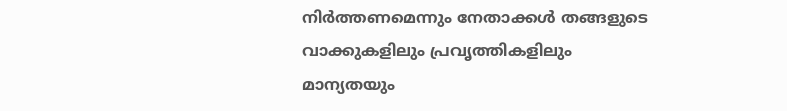നിർത്തണമെന്നും നേതാക്കൾ തങ്ങളുടെ വാക്കുകളിലും പ്രവൃത്തികളിലും മാന്യതയും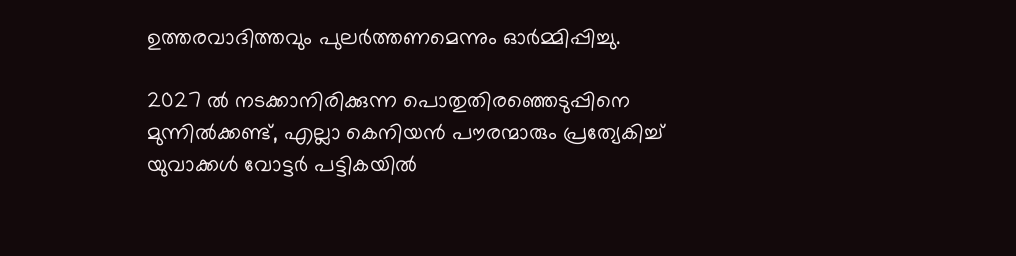ഉത്തരവാദിത്തവും പുലർത്തണമെന്നും ഓർമ്മിപ്പിച്ചു.

2027 ൽ നടക്കാനിരിക്കുന്ന പൊതുതിരഞ്ഞെടുപ്പിനെ മുന്നിൽക്കണ്ട്, എല്ലാ കെനിയൻ പൗരന്മാരും പ്രത്യേകിച്ച് യുവാക്കൾ വോട്ടർ പട്ടികയിൽ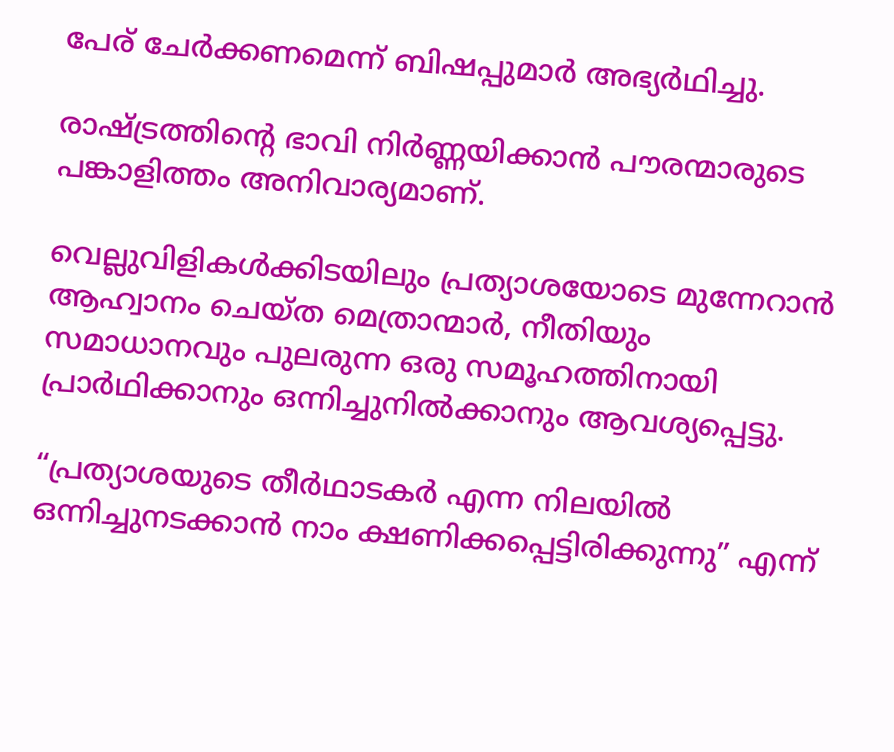പേര് ചേർക്കണമെന്ന് ബിഷപ്പുമാർ അഭ്യർഥിച്ചു.

രാഷ്ട്രത്തിന്റെ ഭാവി നിർണ്ണയിക്കാൻ പൗരന്മാരുടെ പങ്കാളിത്തം അനിവാര്യമാണ്.

വെല്ലുവിളികൾക്കിടയിലും പ്രത്യാശയോടെ മുന്നേറാൻ ആഹ്വാനം ചെയ്ത മെത്രാന്മാർ, നീതിയും സമാധാനവും പുലരുന്ന ഒരു സമൂഹത്തിനായി പ്രാർഥിക്കാനും ഒന്നിച്ചുനിൽക്കാനും ആവശ്യപ്പെട്ടു.

“പ്രത്യാശയുടെ തീർഥാടകർ എന്ന നിലയിൽ ഒന്നിച്ചുനടക്കാൻ നാം ക്ഷണിക്കപ്പെട്ടിരിക്കുന്നു” എന്ന്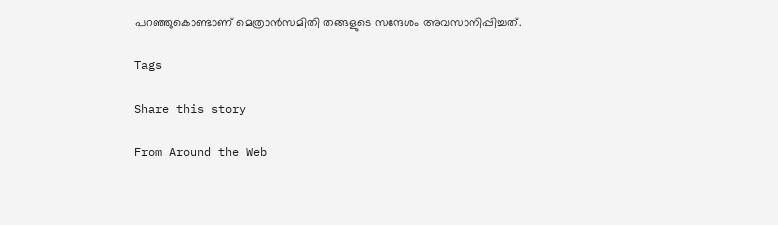പറഞ്ഞുകൊണ്ടാണ് മെത്രാൻസമിതി തങ്ങളുടെ സന്ദേശം അവസാനിപ്പിച്ചത്.

Tags

Share this story

From Around the Web